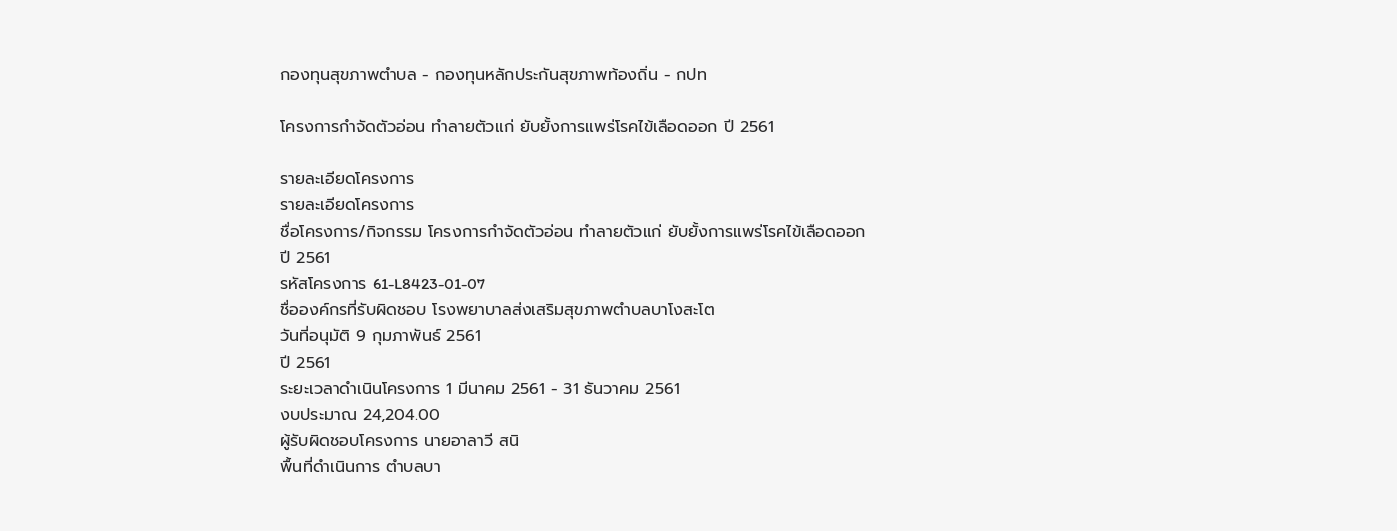กองทุนสุขภาพตำบล - กองทุนหลักประกันสุขภาพท้องถิ่น - กปท

โครงการกำจัดตัวอ่อน ทำลายตัวแก่ ยับยั้งการแพร่โรคไข้เลือดออก ปี 2561

รายละเอียดโครงการ
รายละเอียดโครงการ
ชื่อโครงการ/กิจกรรม โครงการกำจัดตัวอ่อน ทำลายตัวแก่ ยับยั้งการแพร่โรคไข้เลือดออก ปี 2561
รหัสโครงการ 61-L8423-01-07
ชื่อองค์กรที่รับผิดชอบ โรงพยาบาลส่งเสริมสุขภาพตำบลบาโงสะโต
วันที่อนุมัติ 9 กุมภาพันธ์ 2561
ปี 2561
ระยะเวลาดำเนินโครงการ 1 มีนาคม 2561 - 31 ธันวาคม 2561
งบประมาณ 24,204.00
ผู้รับผิดชอบโครงการ นายอาลาวี สนิ
พื้นที่ดำเนินการ ตำบลบา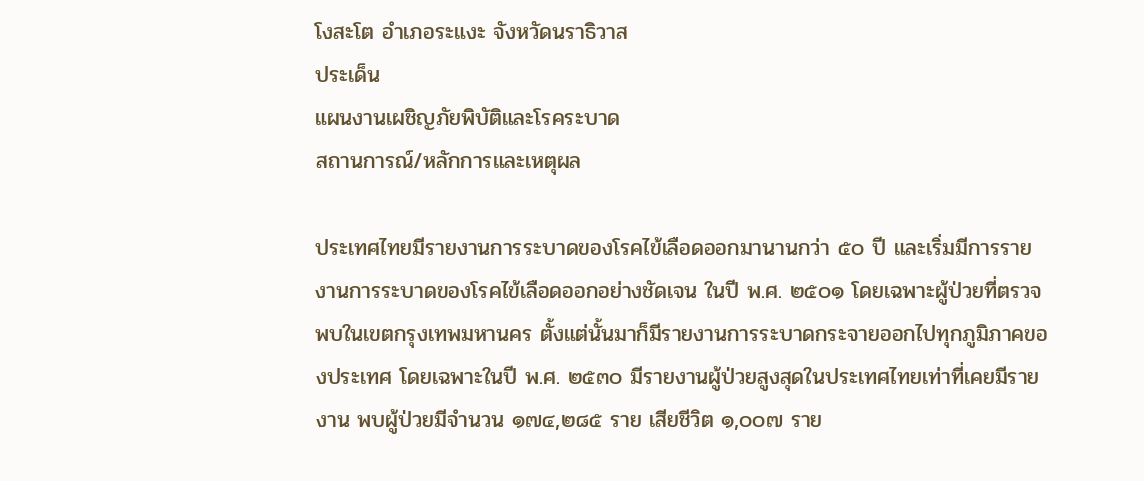โงสะโต อำเภอระแงะ จังหวัดนราธิวาส
ประเด็น
แผนงานเผชิญภัยพิบัติและโรคระบาด
สถานการณ์/หลักการและเหตุผล

ประเทศไทยมีรายงานการระบาดของโรคไข้เลือดออกมานานกว่า ๕๐ ปี และเริ่มมีการรายงานการระบาดของโรคไข้เลือดออกอย่างชัดเจน ในปี พ.ศ. ๒๕๐๑ โดยเฉพาะผู้ป่วยที่ตรวจพบในเขตกรุงเทพมหานคร ตั้งแต่นั้นมาก็มีรายงานการระบาดกระจายออกไปทุกภูมิภาคของประเทศ โดยเฉพาะในปี พ.ศ. ๒๕๓๐ มีรายงานผู้ป่วยสูงสุดในประเทศไทยเท่าที่เคยมีรายงาน พบผู้ป่วยมีจำนวน ๑๗๔,๒๘๕ ราย เสียชีวิต ๑,๐๐๗ ราย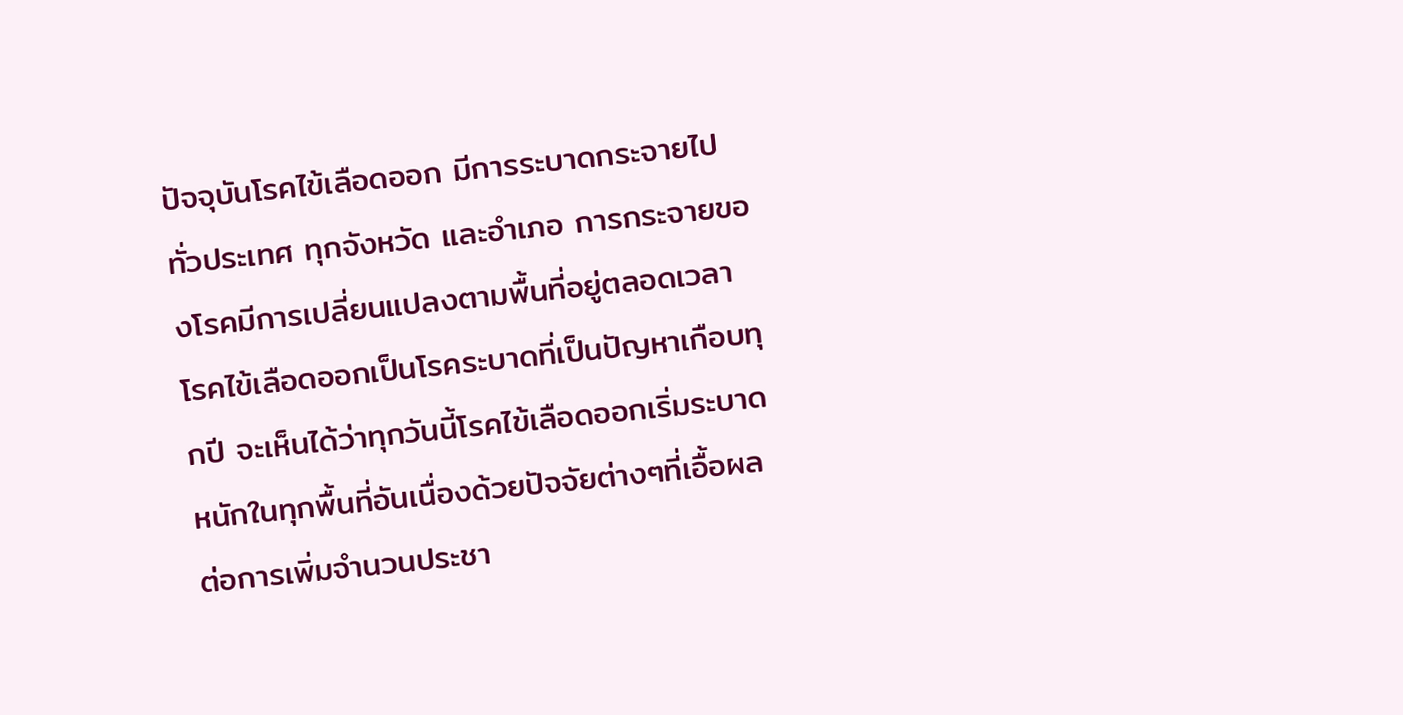ปัจจุบันโรคไข้เลือดออก มีการระบาดกระจายไปทั่วประเทศ ทุกจังหวัด และอำเภอ การกระจายของโรคมีการเปลี่ยนแปลงตามพื้นที่อยู่ตลอดเวลา
โรคไข้เลือดออกเป็นโรคระบาดที่เป็นปัญหาเกือบทุกปี จะเห็นได้ว่าทุกวันนี้โรคไข้เลือดออกเริ่มระบาดหนักในทุกพื้นที่อันเนื่องด้วยปัจจัยต่างๆที่เอื้อผลต่อการเพิ่มจำนวนประชา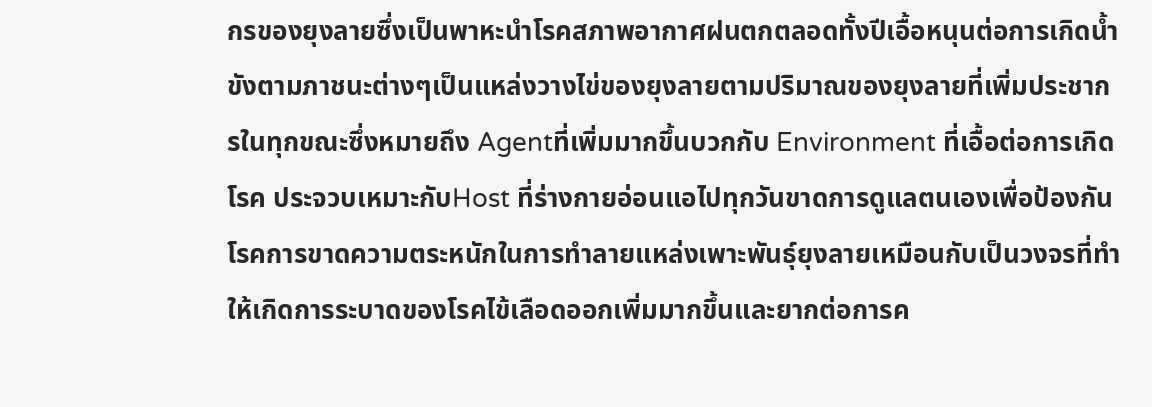กรของยุงลายซึ่งเป็นพาหะนำโรคสภาพอากาศฝนตกตลอดทั้งปีเอื้อหนุนต่อการเกิดน้ำขังตามภาชนะต่างๆเป็นแหล่งวางไข่ของยุงลายตามปริมาณของยุงลายที่เพิ่มประชากรในทุกขณะซึ่งหมายถึง Agentที่เพิ่มมากขึ้นบวกกับ Environment ที่เอื้อต่อการเกิดโรค ประจวบเหมาะกับHost ที่ร่างกายอ่อนแอไปทุกวันขาดการดูแลตนเองเพื่อป้องกันโรคการขาดความตระหนักในการทำลายแหล่งเพาะพันธุ์ยุงลายเหมือนกับเป็นวงจรที่ทำให้เกิดการระบาดของโรคไข้เลือดออกเพิ่มมากขึ้นและยากต่อการค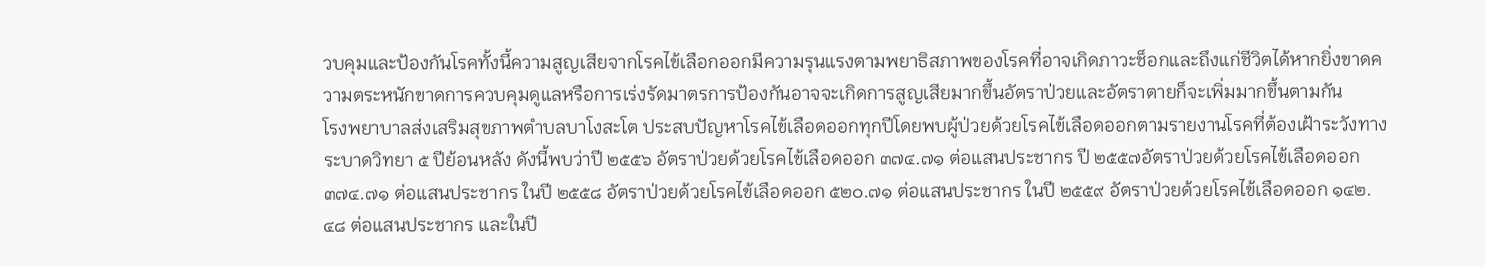วบคุมและป้องกันโรคทั้งนี้ความสูญเสียจากโรคไข้เลือกออกมีความรุนแรงตามพยาธิสภาพของโรคที่อาจเกิดภาวะช็อกและถึงแก่ชีวิตได้หากยิ่งขาดความตระหนักขาดการควบคุมดูแลหรือการเร่งรัดมาตรการป้องกันอาจจะเกิดการสูญเสียมากขึ้นอัตราป่วยและอัตราตายก็จะเพิ่มมากขึ้นตามกัน
โรงพยาบาลส่งเสริมสุขภาพตำบลบาโงสะโต ประสบปัญหาโรคไข้เลือดออกทุกปีโดยพบผู้ป่วยด้วยโรคไข้เลือดออกตามรายงานโรคที่ต้องเฝ้าระวังทางระบาดวิทยา ๕ ปีย้อนหลัง ดังนี้พบว่าปี ๒๕๕๖ อัตราป่วยด้วยโรคไข้เลือดออก ๓๗๔.๗๑ ต่อแสนประชากร ปี ๒๕๕๗อัตราป่วยด้วยโรคไข้เลือดออก ๓๗๔.๗๑ ต่อแสนประชากร ในปี ๒๕๕๘ อัตราป่วยด้วยโรคไข้เลือดออก ๕๒๐.๗๑ ต่อแสนประชากร ในปี ๒๕๕๙ อัตราป่วยด้วยโรคไข้เลือดออก ๑๔๒.๔๘ ต่อแสนประชากร และในปี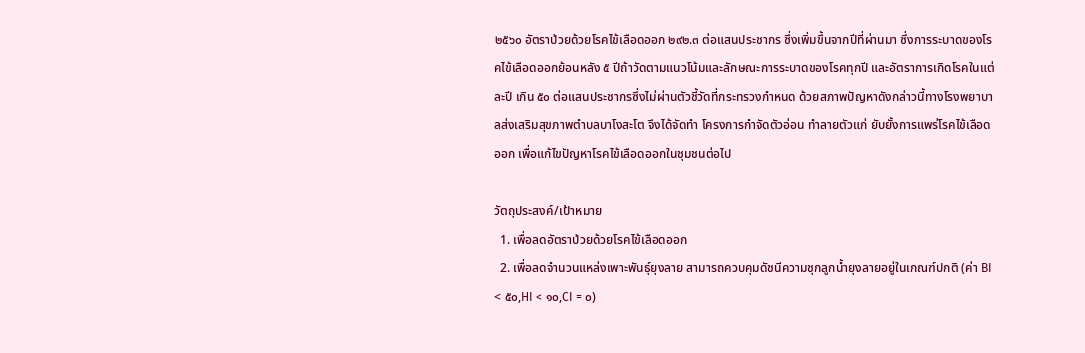๒๕๖๐ อัตราป่วยด้วยโรคไข้เลือดออก ๒๙๒.๓ ต่อแสนประชากร ซึ่งเพิ่มขึ้นจากปีที่ผ่านมา ซึ่งการระบาดของโรคไข้เลือดออกย้อนหลัง ๕ ปีถ้าวัดตามแนวโน้มและลักษณะการระบาดของโรคทุกปี และอัตราการเกิดโรคในแต่ละปี เกิน ๕๐ ต่อแสนประชากรซึ่งไม่ผ่านตัวชี้วัดที่กระทรวงกำหนด ด้วยสภาพปัญหาดังกล่าวนี้ทางโรงพยาบาลส่งเสริมสุขภาพตำบลบาโงสะโต จึงได้จัดทำ โครงการกำจัดตัวอ่อน ทำลายตัวแก่ ยับยั้งการแพร่โรคไข้เลือดออก เพื่อแก้ไขปัญหาโรคไข้เลือดออกในชุมชนต่อไป

วัตถุประสงค์/เป้าหมาย
  1. เพื่อลดอัตราป่วยด้วยโรคไข้เลือดออก
  2. เพื่อลดจำนวนแหล่งเพาะพันธุ์ยุงลาย สามารถควบคุมดัชนีความชุกลูกน้ำยุงลายอยู่ในเกณฑ์ปกติ (ค่า BI < ๕๐,HI < ๑๐,CI = ๐)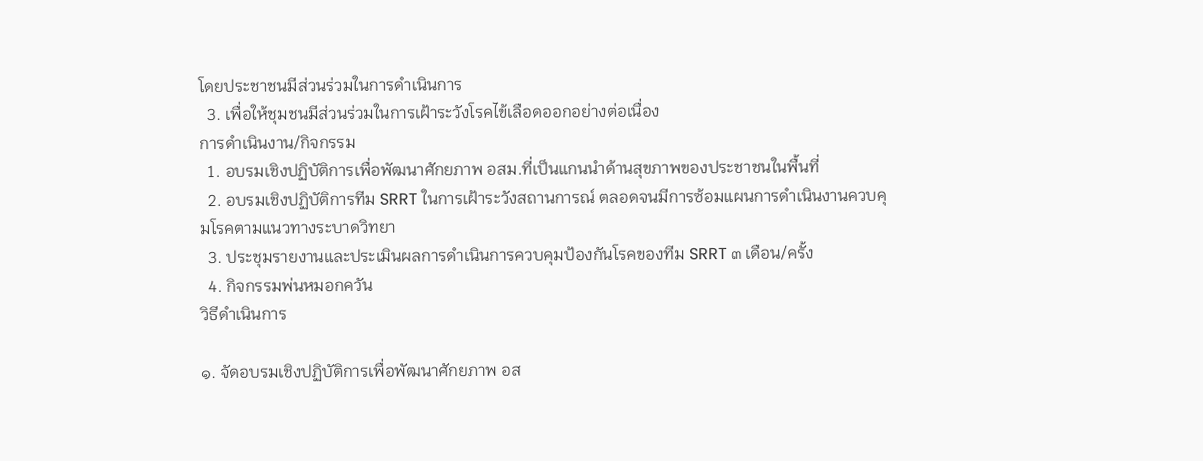โดยประชาชนมีส่วนร่วมในการดำเนินการ
  3. เพื่อให้ชุมชนมีส่วนร่วมในการเฝ้าระวังโรคไข้เลือดออกอย่างต่อเนื่อง
การดำเนินงาน/กิจกรรม
  1. อบรมเชิงปฏิบัติการเพื่อพัฒนาศักยภาพ อสม.ที่เป็นแกนนำด้านสุขภาพของประชาชนในพื้นที่
  2. อบรมเชิงปฏิบัติการทีม SRRT ในการเฝ้าระวังสถานการณ์ ตลอดจนมีการซ้อมแผนการดำเนินงานควบคุมโรคตามแนวทางระบาดวิทยา
  3. ประชุมรายงานและประเมินผลการดำเนินการควบคุมป้องกันโรคของทีม SRRT ๓ เดือน/ครั้ง
  4. กิจกรรมพ่นหมอกควัน
วิธีดำเนินการ

๑. จัดอบรมเชิงปฏิบัติการเพื่อพัฒนาศักยภาพ อส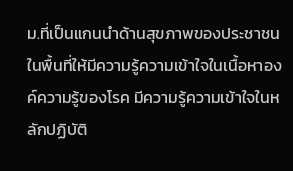ม.ที่เป็นแกนนำด้านสุขภาพของประชาชนในพื้นที่ให้มีความรู้ความเข้าใจในเนื้อหาองค์ความรู้ของโรค มีความรู้ความเข้าใจในหลักปฏิบัติ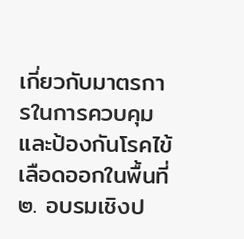เกี่ยวกับมาตรการในการควบคุมและป้องกันโรคไข้เลือดออกในพื้นที่ ๒. อบรมเชิงป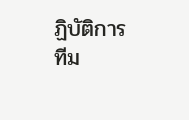ฏิบัติการทีม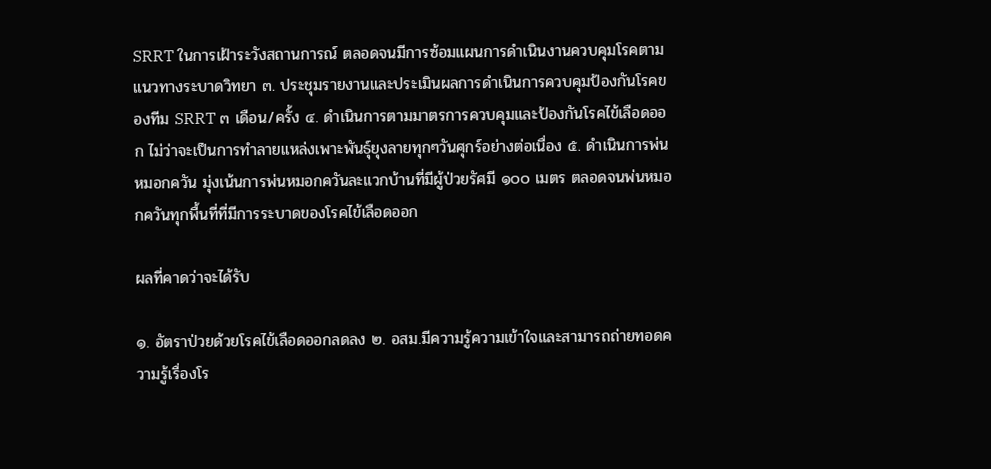SRRT ในการเฝ้าระวังสถานการณ์ ตลอดจนมีการซ้อมแผนการดำเนินงานควบคุมโรคตามแนวทางระบาดวิทยา ๓. ประชุมรายงานและประเมินผลการดำเนินการควบคุมป้องกันโรคของทีม SRRT ๓ เดือน/ครั้ง ๔. ดำเนินการตามมาตรการควบคุมและป้องกันโรคไข้เลือดออก ไม่ว่าจะเป็นการทำลายแหล่งเพาะพันธุ์ยุงลายทุกๆวันศุกร์อย่างต่อเนื่อง ๕. ดำเนินการพ่นหมอกควัน มุ่งเน้นการพ่นหมอกควันละแวกบ้านที่มีผู้ป่วยรัศมี ๑๐๐ เมตร ตลอดจนพ่นหมอกควันทุกพื้นที่ที่มีการระบาดของโรคไข้เลือดออก

ผลที่คาดว่าจะได้รับ

๑. อัตราป่วยด้วยโรคไข้เลือดออกลดลง ๒. อสม.มีความรู้ความเข้าใจและสามารถถ่ายทอดความรู้เรื่องโร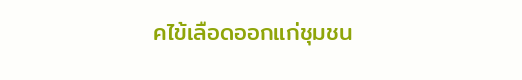คไข้เลือดออกแก่ชุมชน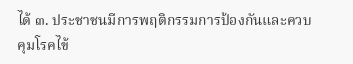ได้ ๓. ประชาชนมีการพฤติกรรมการป้องกันและควบคุมโรคไข้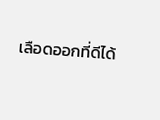เลือดออกที่ดีได้